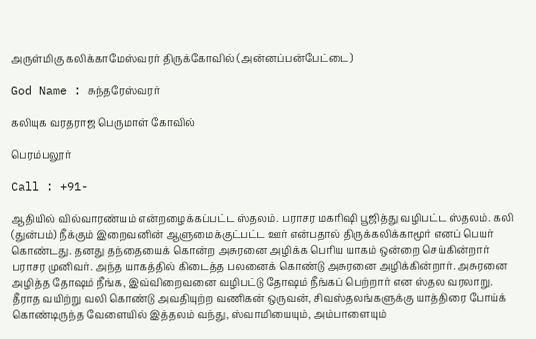அருள்மிகு கலிக்காமேஸ்வரர் திருக்கோவில் (அன்னப்பன்பேட்டை)

God Name : சுந்தரேஸ்வரர்

கலியுக வரதராஜ பெருமாள் கோவில்

பெரம்பலூர்

Call : +91-

ஆதியில் வில்வாரண்யம் என்றழைக்கப்பட்ட ஸ்தலம். பராசர மகரிஷி பூஜித்து வழிபட்ட ஸ்தலம். கலி (துன்பம்) நீக்கும் இறைவனின் ஆளுமைக்குட்பட்ட ஊர் என்பதால் திருக்கலிக்காமூர் எனப் பெயர் கொண்டது. தனது தந்தையைக் கொன்ற அசுரனை அழிக்க பெரிய யாகம் ஒன்றை செய்கின்றார் பராசர முனிவர். அந்த யாகத்தில் கிடைத்த பலனைக் கொண்டு அசுரனை அழிக்கின்றார். அசுரனை அழித்த தோஷம் நீங்க, இவ்விறைவனை வழிபட்டு தோஷம் நீங்கப் பெற்றார் என ஸ்தல வரலாறு. தீராத வயிற்று வலி கொண்டு அவதியுற்ற வணிகன் ஒருவன், சிவஸ்தலங்களுக்கு யாத்திரை போய்க் கொண்டிருந்த வேளையில் இத்தலம் வந்து, ஸ்வாமியையும், அம்பாளையும்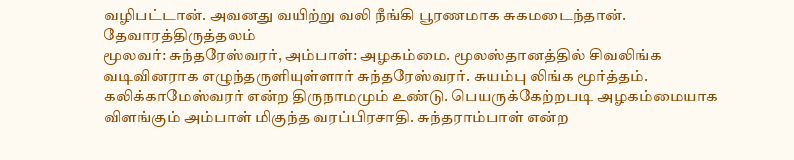வழிபட்டான். அவனது வயிற்று வலி நீங்கி பூரணமாக சுகமடைந்தான். தேவாரத்திருத்தலம்
மூலவர்: சுந்தரேஸ்வரர், அம்பாள்: அழகம்மை. மூலஸ்தானத்தில் சிவலிங்க வடிவினராக எழுந்தருளியுள்ளார் சுந்தரேஸ்வரர். சுயம்பு லிங்க மூர்த்தம். கலிக்காமேஸ்வரர் என்ற திருநாமமும் உண்டு. பெயருக்கேற்றபடி அழகம்மையாக விளங்கும் அம்பாள் மிகுந்த வரப்பிரசாதி. சுந்தராம்பாள் என்ற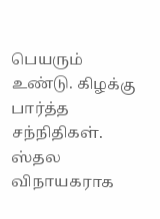பெயரும் உண்டு. கிழக்கு பார்த்த சந்நிதிகள். ஸ்தல விநாயகராக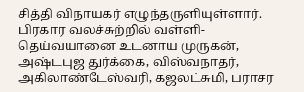சித்தி விநாயகர் எழுந்தருளியுள்ளார். பிரகார வலச்சுற்றில் வள்ளி-தெய்வயானை உடனாய முருகன், அஷ்டபுஜ துர்க்கை, விஸ்வநாதர், அகிலாண்டேஸ்வரி, கஜலட்சுமி, பராசர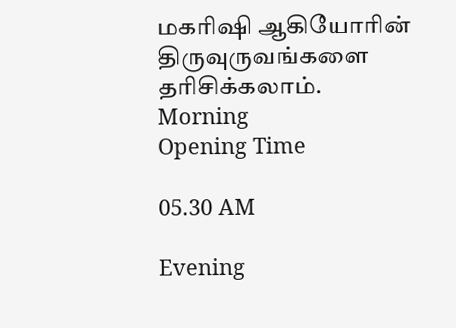மகரிஷி ஆகியோரின் திருவுருவங்களை தரிசிக்கலாம்.
Morning
Opening Time

05.30 AM

Evening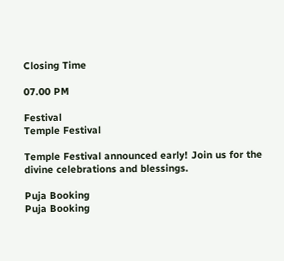Closing Time

07.00 PM

Festival
Temple Festival

Temple Festival announced early! Join us for the divine celebrations and blessings.

Puja Booking
Puja Booking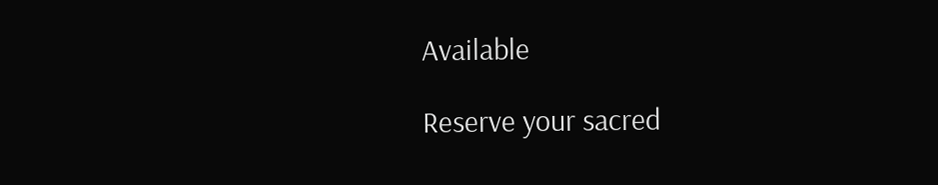Available

Reserve your sacred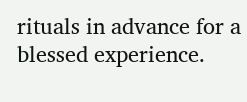rituals in advance for a blessed experience.